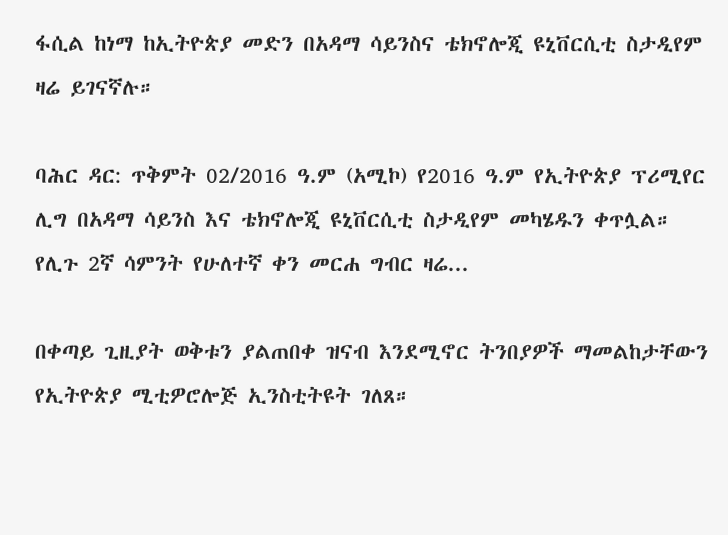ፋሲል ከነማ ከኢትዮጵያ መድን በአዳማ ሳይንስና ቴክኖሎጂ ዩኒቨርሲቲ ስታዲየም ዛሬ ይገናኛሉ።

ባሕር ዳር: ጥቅምት 02/2016 ዓ.ም (አሚኮ) የ2016 ዓ.ም የኢትዮጵያ ፕሪሚየር ሊግ በአዳማ ሳይንስ እና ቴክኖሎጂ ዩኒቨርሲቲ ስታዲየም መካሄዱን ቀጥሏል። የሊጉ 2ኛ ሳምንት የሁለተኛ ቀን መርሐ ግብር ዛሬ...

በቀጣይ ጊዚያት ወቅቱን ያልጠበቀ ዝናብ እንደሚኖር ትንበያዎች ማመልከታቸውን የኢትዮጵያ ሚቲዎሮሎጅ ኢንስቲትዩት ገለጸ።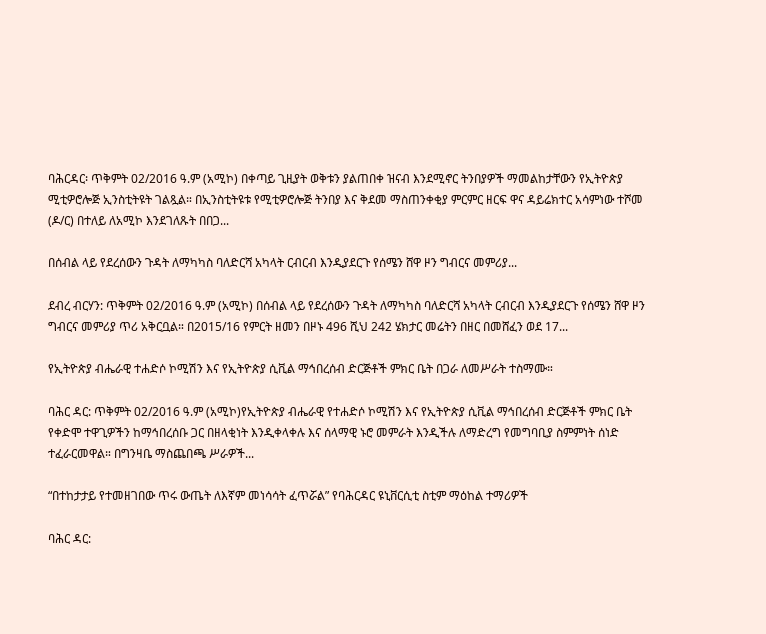ባሕርዳር፡ ጥቅምት 02/2016 ዓ.ም (አሚኮ) በቀጣይ ጊዚያት ወቅቱን ያልጠበቀ ዝናብ እንደሚኖር ትንበያዎች ማመልከታቸውን የኢትዮጵያ ሚቲዎሮሎጅ ኢንስቲትዩት ገልጿል። በኢንስቲትዩቱ የሚቲዎሮሎጅ ትንበያ እና ቅደመ ማስጠንቀቂያ ምርምር ዘርፍ ዋና ዳይሬክተር አሳምነው ተሾመ (ዶ/ር) በተለይ ለአሚኮ እንደገለጹት በበጋ...

በሰብል ላይ የደረሰውን ጉዳት ለማካካስ ባለድርሻ አካላት ርብርብ እንዲያደርጉ የሰሜን ሸዋ ዞን ግብርና መምሪያ...

ደብረ ብርሃን: ጥቅምት 02/2016 ዓ.ም (አሚኮ) በሰብል ላይ የደረሰውን ጉዳት ለማካካስ ባለድርሻ አካላት ርብርብ እንዲያደርጉ የሰሜን ሸዋ ዞን ግብርና መምሪያ ጥሪ አቅርቧል። በ2015/16 የምርት ዘመን በዞኑ 496 ሺህ 242 ሄክታር መሬትን በዘር በመሸፈን ወደ 17...

የኢትዮጵያ ብሔራዊ ተሐድሶ ኮሚሽን እና የኢትዮጵያ ሲቪል ማኅበረሰብ ድርጅቶች ምክር ቤት በጋራ ለመሥራት ተስማሙ።

ባሕር ዳር: ጥቅምት 02/2016 ዓ.ም (አሚኮ)የኢትዮጵያ ብሔራዊ የተሐድሶ ኮሚሽን እና የኢትዮጵያ ሲቪል ማኅበረሰብ ድርጅቶች ምክር ቤት የቀድሞ ተዋጊዎችን ከማኅበረሰቡ ጋር በዘላቂነት እንዲቀላቀሉ እና ሰላማዊ ኑሮ መምራት እንዲችሉ ለማድረግ የመግባቢያ ስምምነት ሰነድ ተፈራርመዋል። በግንዛቤ ማስጨበጫ ሥራዎች...

“በተከታታይ የተመዘገበው ጥሩ ውጤት ለእኛም መነሳሳት ፈጥሯል” የባሕርዳር ዩኒቨርሲቲ ስቲም ማዕከል ተማሪዎች

ባሕር ዳር: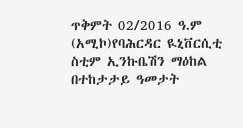ጥቅምት 02/2016 ዓ.ም (አሚኮ)የባሕርዳር ዪኒቨርሲቲ ስቲም ኢንኩቤሽን ማዕከል በተከታታይ ዓመታት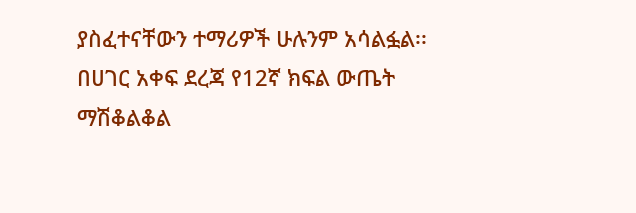ያስፈተናቸውን ተማሪዎች ሁሉንም አሳልፏል፡፡ በሀገር አቀፍ ደረጃ የ12ኛ ክፍል ውጤት ማሽቆልቆል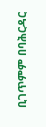ቢገጥምም በባሕርዳር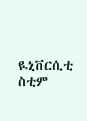ዪኒቨርሲቲ ስቲም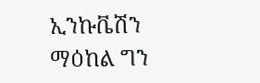ኢንኩቬሽን ማዕከል ግን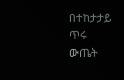በተከታታይ ጥሩ ውጤት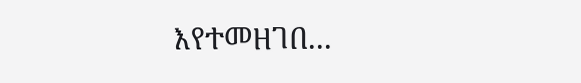እየተመዘገበ...